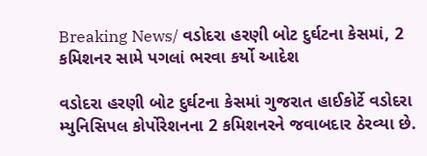Breaking News/ વડોદરા હરણી બોટ દુર્ઘટના કેસમાં, 2 કમિશનર સામે પગલાં ભરવા કર્યો આદેશ

વડોદરા હરણી બોટ દુર્ઘટના કેસમાં ગુજરાત હાઈકોર્ટે વડોદરા મ્યુનિસિપલ કોર્પોરેશનના 2 કમિશનરને જવાબદાર ઠેરવ્યા છે.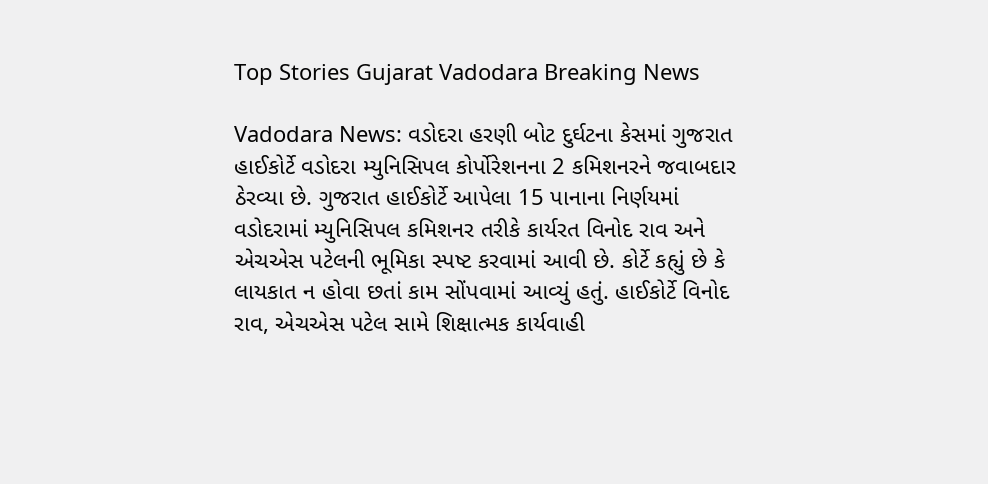Top Stories Gujarat Vadodara Breaking News

Vadodara News: વડોદરા હરણી બોટ દુર્ઘટના કેસમાં ગુજરાત હાઈકોર્ટે વડોદરા મ્યુનિસિપલ કોર્પોરેશનના 2 કમિશનરને જવાબદાર ઠેરવ્યા છે. ગુજરાત હાઈકોર્ટે આપેલા 15 પાનાના નિર્ણયમાં વડોદરામાં મ્યુનિસિપલ કમિશનર તરીકે કાર્યરત વિનોદ રાવ અને એચએસ પટેલની ભૂમિકા સ્પષ્ટ કરવામાં આવી છે. કોર્ટે કહ્યું છે કે લાયકાત ન હોવા છતાં કામ સોંપવામાં આવ્યું હતું. હાઈકોર્ટે વિનોદ રાવ, એચએસ પટેલ સામે શિક્ષાત્મક કાર્યવાહી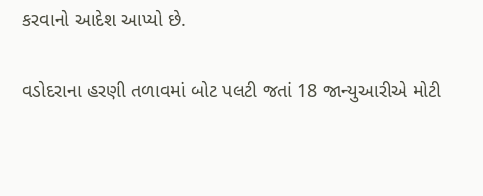કરવાનો આદેશ આપ્યો છે.

વડોદરાના હરણી તળાવમાં બોટ પલટી જતાં 18 જાન્યુઆરીએ મોટી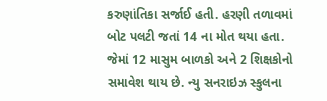કરુણાંતિકા સર્જાઈ હતી. હરણી તળાવમાં બોટ પલટી જતાં 14 ના મોત થયા હતા. જેમાં 12 માસુમ બાળકો અને 2 શિક્ષકોનો સમાવેશ થાય છે. ન્યુ સનરાઇઝ સ્કુલના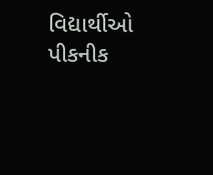વિદ્યાર્થીઓ પીકનીક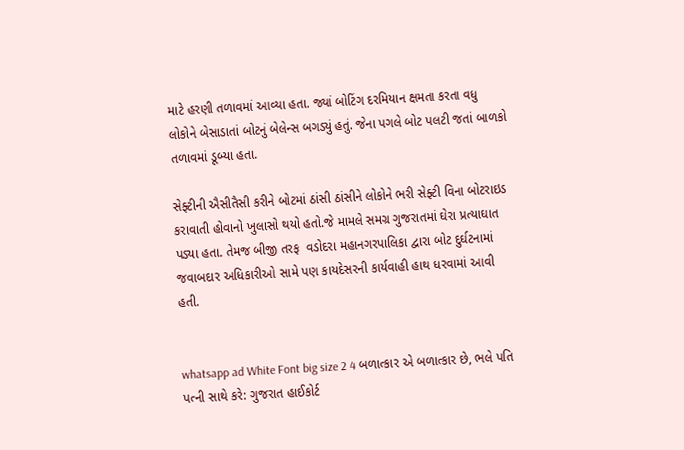માટે હરણી તળાવમાં આવ્યા હતા. જ્યાં બોટિંગ દરમિયાન ક્ષમતા કરતા વધુ લોકોને બેસાડાતાં બોટનું બેલેન્સ બગડ્યું હતું. જેના પગલે બોટ પલટી જતાં બાળકો તળાવમાં ડૂબ્યા હતા.

સેફ્ટીની ઐસીતૈસી કરીને બોટમાં ઠાંસી ઠાંસીને લોકોને ભરી સેફ્ટી વિના બોટરાઇડ કરાવાતી હોવાનો ખુલાસો થયો હતો.જે મામલે સમગ્ર ગુજરાતમાં ઘેરા પ્રત્યાઘાત પડ્યા હતા. તેમજ બીજી તરફ  વડોદરા મહાનગરપાલિકા દ્વારા બોટ દુર્ઘટનામાં જવાબદાર અધિકારીઓ સામે પણ કાયદેસરની કાર્યવાહી હાથ ધરવામાં આવી હતી.


whatsapp ad White Font big size 2 4 બળાત્કાર એ બળાત્કાર છે, ભલે પતિ પત્ની સાથે કરે: ગુજરાત હાઈકોર્ટ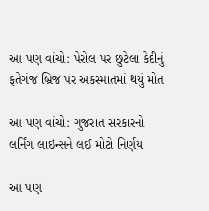આ પણ વાંચો: પેરોલ પર છુટેલા કેદીનું ફતેગંજ બ્રિજ પર અકસ્માતમાં થયું મોત

આ પણ વાંચો: ગુજરાત સરકારનો લર્નિંગ લાઇન્સને લઈ મોટો નિર્ણય

આ પણ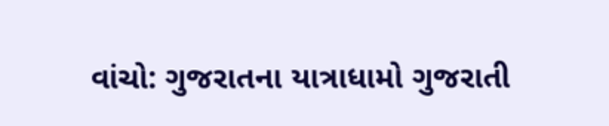વાંચો: ગુજરાતના યાત્રાધામો ગુજરાતી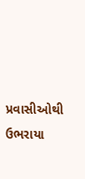પ્રવાસીઓથી ઉભરાયા